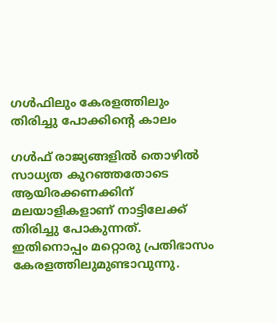ഗള്‍ഫിലും കേരളത്തിലും തിരിച്ചു പോക്കിന്റെ കാലം

ഗള്‍ഫ് രാജ്യങ്ങളില്‍ തൊഴില്‍ സാധ്യത കുറഞ്ഞതോടെ ആയിരക്കണക്കിന് മലയാളികളാണ് നാട്ടിലേക്ക് തിരിച്ചു പോകുന്നത്. ഇതിനൊപ്പം മറ്റൊരു പ്രതിഭാസം കേരളത്തിലുമുണ്ടാവുന്നു.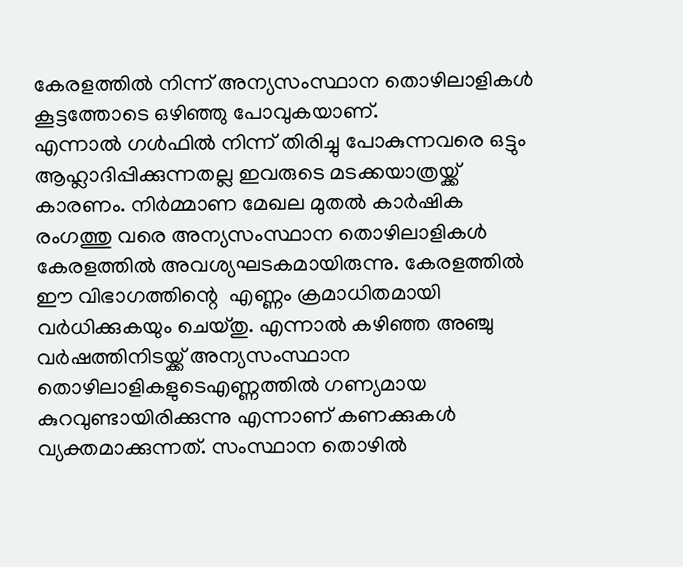കേരളത്തില്‍ നിന്ന് അന്യസംസ്ഥാന തൊഴിലാളികള്‍ കൂട്ടത്തോടെ ഒഴിഞ്ഞു പോവുകയാണ്.
എന്നാല്‍ ഗള്‍ഫില്‍ നിന്ന് തിരിച്ചു പോകുന്നവരെ ഒട്ടും ആഹ്ലാദിപ്പിക്കുന്നതല്ല ഇവരുടെ മടക്കയാത്രയ്ക്ക് കാരണം. നിര്‍മ്മാണ മേഖല മുതല്‍ കാര്‍ഷിക രംഗത്തു വരെ അന്യസംസ്ഥാന തൊഴിലാളികള്‍ കേരളത്തില്‍ അവശ്യഘടകമായിരുന്നു. കേരളത്തില്‍ ഈ വിഭാഗത്തിന്റെ  എണ്ണം ക്രമാധിതമായി വര്‍ധിക്കുകയും ചെയ്തു. എന്നാല്‍ കഴിഞ്ഞ അഞ്ചു വര്‍ഷത്തിനിടയ്ക്ക് അന്യസംസ്ഥാന തൊഴിലാളികളുടെഎണ്ണത്തില്‍ ഗണ്യമായ കുറവുണ്ടായിരിക്കുന്നു എന്നാണ് കണക്കുകള്‍ വ്യക്തമാക്കുന്നത്. സംസ്ഥാന തൊഴില്‍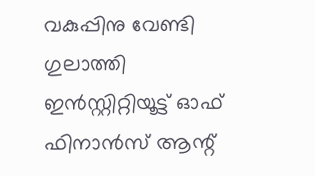വകുപ്പിനു വേണ്ടി ഗുലാത്തി ഇന്‍സ്റ്റിറ്റിയൂട്ട് ഓഫ് ഫിനാന്‍സ് ആന്റ്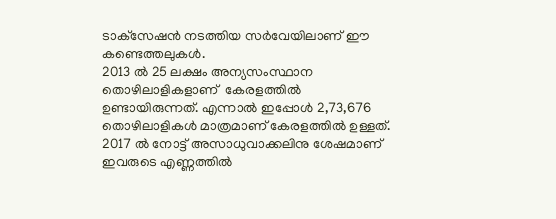ടാക്‌സേഷന്‍ നടത്തിയ സര്‍വേയിലാണ് ഈ കണ്ടെത്തലുകള്‍.
2013 ല്‍ 25 ലക്ഷം അന്യസംസ്ഥാന തൊഴിലാളികളാണ്  കേരളത്തില്‍ ഉണ്ടായിരുന്നത്. എന്നാല്‍ ഇപ്പോള്‍ 2,73,676 തൊഴിലാളികള്‍ മാത്രമാണ് കേരളത്തില്‍ ഉള്ളത്. 2017 ല്‍ നോട്ട് അസാധുവാക്കലിനു ശേഷമാണ് ഇവരുടെ എണ്ണത്തില്‍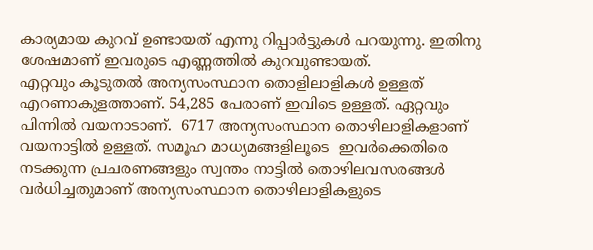കാര്യമായ കുറവ് ഉണ്ടായത് എന്നു റിപ്പാര്‍ട്ടുകള്‍ പറയുന്നു. ഇതിനു ശേഷമാണ് ഇവരുടെ എണ്ണത്തില്‍ കുറവുണ്ടായത്.
എറ്റവും കൂടുതല്‍ അന്യസംസ്ഥാന തൊളിലാളികള്‍ ഉള്ളത് എറണാകുളത്താണ്. 54,285 പേരാണ് ഇവിടെ ഉള്ളത്. ഏറ്റവും പിന്നില്‍ വയനാടാണ്.  6717 അന്യസംസ്ഥാന തൊഴിലാളികളാണ് വയനാട്ടില്‍ ഉള്ളത്. സമൂഹ മാധ്യമങ്ങളിലൂടെ  ഇവര്‍ക്കെതിരെ നടക്കുന്ന പ്രചരണങ്ങളും സ്വന്തം നാട്ടില്‍ തൊഴിലവസരങ്ങള്‍ വര്‍ധിച്ചതുമാണ് അന്യസംസ്ഥാന തൊഴിലാളികളുടെ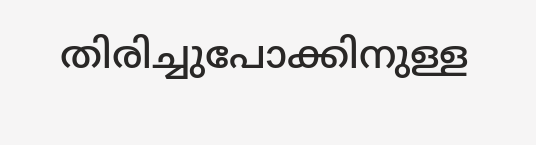തിരിച്ചുപോക്കിനുള്ള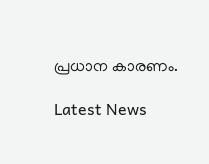പ്രധാന കാരണം.

Latest News